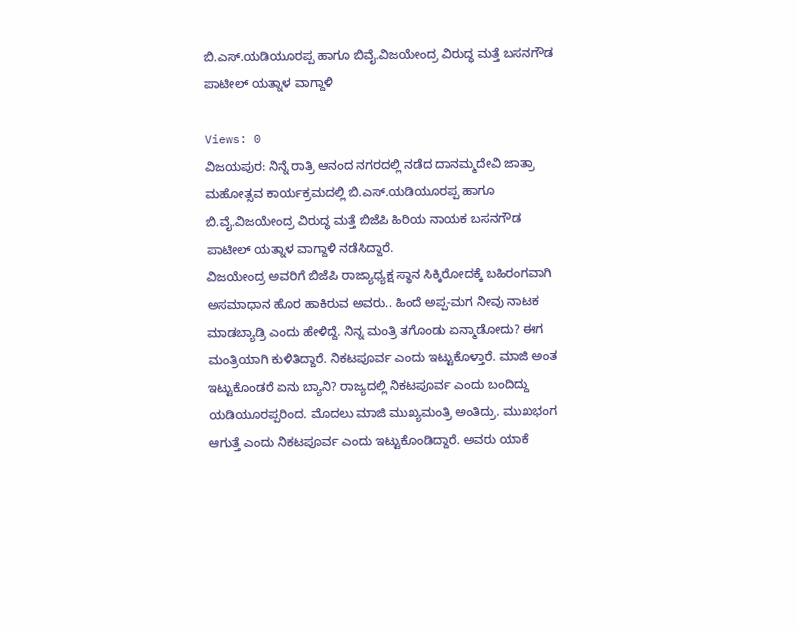ಬಿ.ಎಸ್.ಯಡಿಯೂರಪ್ಪ ಹಾಗೂ ಬಿವೈ.ವಿಜಯೇಂದ್ರ ವಿರುದ್ಧ ಮತ್ತೆ ಬಸನಗೌಡ ಪಾಟೀಲ್ ಯತ್ನಾಳ ವಾಗ್ದಾಳಿ

Views: 0
ವಿಜಯಪುರ: ನಿನ್ನೆ ರಾತ್ರಿ ಆನಂದ ನಗರದಲ್ಲಿ ನಡೆದ ದಾನಮ್ಮದೇವಿ ಜಾತ್ರಾ ಮಹೋತ್ಸವ ಕಾರ್ಯಕ್ರಮದಲ್ಲಿ ಬಿ.ಎಸ್.ಯಡಿಯೂರಪ್ಪ ಹಾಗೂ ಬಿ.ವೈ.ವಿಜಯೇಂದ್ರ ವಿರುದ್ಧ ಮತ್ತೆ ಬಿಜೆಪಿ ಹಿರಿಯ ನಾಯಕ ಬಸನಗೌಡ ಪಾಟೀಲ್ ಯತ್ನಾಳ ವಾಗ್ದಾಳಿ ನಡೆಸಿದ್ದಾರೆ.
ವಿಜಯೇಂದ್ರ ಅವರಿಗೆ ಬಿಜೆಪಿ ರಾಜ್ಯಾಧ್ಯಕ್ಷ ಸ್ಥಾನ ಸಿಕ್ಕಿರೋದಕ್ಕೆ ಬಹಿರಂಗವಾಗಿ ಅಸಮಾಧಾನ ಹೊರ ಹಾಕಿರುವ ಅವರು.. ಹಿಂದೆ ಅಪ್ಪ-ಮಗ ನೀವು ನಾಟಕ ಮಾಡಬ್ಯಾಡ್ರಿ ಎಂದು ಹೇಳಿದ್ದೆ. ನಿನ್ನ ಮಂತ್ರಿ ತಗೊಂಡು ಏನ್ಮಾಡೋದು? ಈಗ ಮಂತ್ರಿಯಾಗಿ ಕುಳಿತಿದ್ದಾರೆ. ನಿಕಟಪೂರ್ವ ಎಂದು ಇಟ್ಟುಕೊಳ್ತಾರೆ. ಮಾಜಿ ಅಂತ ಇಟ್ಟುಕೊಂಡರೆ ಏನು ಬ್ಯಾನಿ? ರಾಜ್ಯದಲ್ಲಿ ನಿಕಟಪೂರ್ವ ಎಂದು ಬಂದಿದ್ದು ಯಡಿಯೂರಪ್ಪರಿಂದ. ಮೊದಲು ಮಾಜಿ ಮುಖ್ಯಮಂತ್ರಿ ಅಂತಿದ್ರು. ಮುಖಭಂಗ ಆಗುತ್ತೆ ಎಂದು ನಿಕಟಪೂರ್ವ ಎಂದು ಇಟ್ಟುಕೊಂಡಿದ್ದಾರೆ. ಅವರು ಯಾಕೆ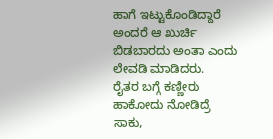ಹಾಗೆ ಇಟ್ಟುಕೊಂಡಿದ್ದಾರೆ ಅಂದರೆ ಆ ಖುರ್ಚಿ ಬಿಡಬಾರದು ಅಂತಾ ಎಂದು ಲೇವಡಿ ಮಾಡಿದರು.
ರೈತರ ಬಗ್ಗೆ ಕಣ್ಣೀರು ಹಾಕೋದು ನೋಡಿದ್ರೆ ಸಾಕು,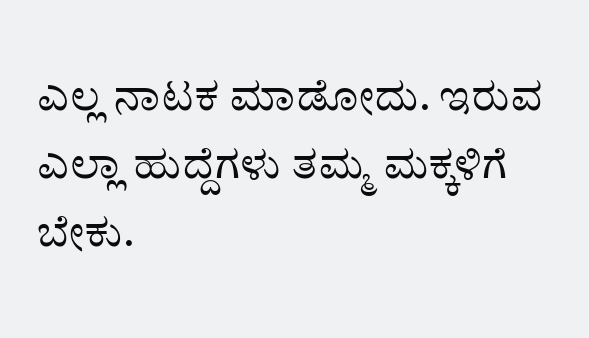ಎಲ್ಲ ನಾಟಕ ಮಾಡೋದು. ಇರುವ ಎಲ್ಲಾ ಹುದ್ದೆಗಳು ತಮ್ಮ ಮಕ್ಕಳಿಗೆ ಬೇಕು.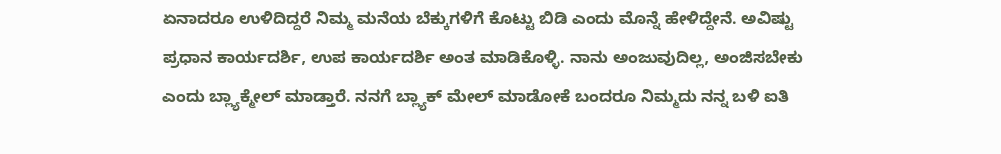ಏನಾದರೂ ಉಳಿದಿದ್ದರೆ ನಿಮ್ಮ ಮನೆಯ ಬೆಕ್ಕುಗಳಿಗೆ ಕೊಟ್ಟು ಬಿಡಿ ಎಂದು ಮೊನ್ನೆ ಹೇಳಿದ್ದೇನೆ. ಅವಿಷ್ಟು ಪ್ರಧಾನ ಕಾರ್ಯದರ್ಶಿ, ಉಪ ಕಾರ್ಯದರ್ಶಿ ಅಂತ ಮಾಡಿಕೊಳ್ಳಿ. ನಾನು ಅಂಜುವುದಿಲ್ಲ, ಅಂಜಿಸಬೇಕು ಎಂದು ಬ್ಲ್ಯಾಕ್ಮೇಲ್ ಮಾಡ್ತಾರೆ. ನನಗೆ ಬ್ಲ್ಯಾಕ್ ಮೇಲ್ ಮಾಡೋಕೆ ಬಂದರೂ ನಿಮ್ಮದು ನನ್ನ ಬಳಿ ಐತಿ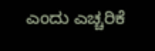ಎಂದು ಎಚ್ಚರಿಕೆ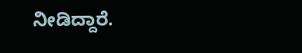ನೀಡಿದ್ದಾರೆ.